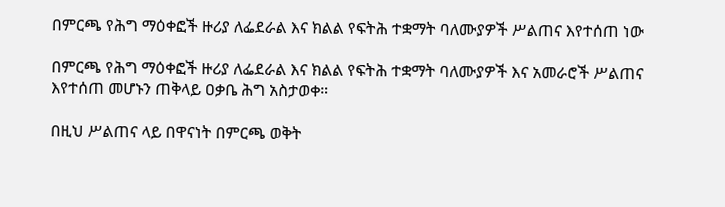በምርጫ የሕግ ማዕቀፎች ዙሪያ ለፌደራል እና ክልል የፍትሕ ተቋማት ባለሙያዎች ሥልጠና እየተሰጠ ነው

በምርጫ የሕግ ማዕቀፎች ዙሪያ ለፌደራል እና ክልል የፍትሕ ተቋማት ባለሙያዎች እና አመራሮች ሥልጠና እየተሰጠ መሆኑን ጠቅላይ ዐቃቤ ሕግ አስታወቀ።

በዚህ ሥልጠና ላይ በዋናነት በምርጫ ወቅት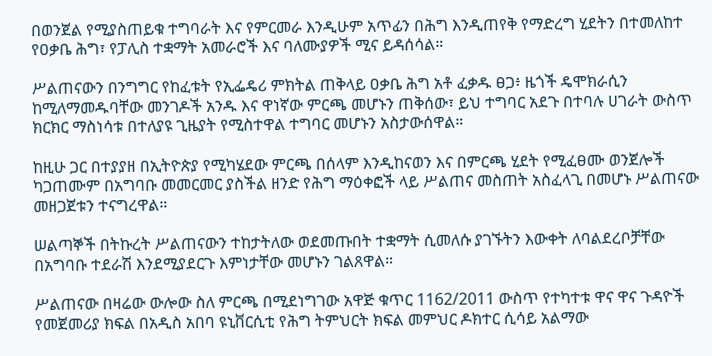በወንጀል የሚያስጠይቁ ተግባራት እና የምርመራ እንዲሁም አጥፊን በሕግ እንዲጠየቅ የማድረግ ሂደትን በተመለከተ የዐቃቤ ሕግ፣ የፓሊስ ተቋማት አመራሮች እና ባለሙያዎች ሚና ይዳሰሳል።

ሥልጠናውን በንግግር የከፈቱት የኢፌዴሪ ምክትል ጠቅላይ ዐቃቤ ሕግ አቶ ፈቃዱ ፀጋ፥ ዜጎች ዴሞክራሲን ከሚለማመዱባቸው መንገዶች አንዱ እና ዋነኛው ምርጫ መሆኑን ጠቅሰው፣ ይህ ተግባር አደጉ በተባሉ ሀገራት ውስጥ ክርክር ማስነሳቱ በተለያዩ ጊዜያት የሚስተዋል ተግባር መሆኑን አስታውሰዋል።

ከዚሁ ጋር በተያያዘ በኢትዮጵያ የሚካሄደው ምርጫ በሰላም እንዲከናወን እና በምርጫ ሂደት የሚፈፀሙ ወንጀሎች ካጋጠሙም በአግባቡ መመርመር ያስችል ዘንድ የሕግ ማዕቀፎች ላይ ሥልጠና መስጠት አስፈላጊ በመሆኑ ሥልጠናው መዘጋጀቱን ተናግረዋል።

ሠልጣኞች በትኩረት ሥልጠናውን ተከታትለው ወደመጡበት ተቋማት ሲመለሱ ያገኙትን እውቀት ለባልደረቦቻቸው በአግባቡ ተደራሽ እንደሚያደርጉ እምነታቸው መሆኑን ገልጸዋል።

ሥልጠናው በዛሬው ውሎው ስለ ምርጫ በሚደነግገው አዋጅ ቁጥር 1162/2011 ውስጥ የተካተቱ ዋና ዋና ጉዳዮች የመጀመሪያ ክፍል በአዲስ አበባ ዩኒቨርሲቲ የሕግ ትምህርት ክፍል መምህር ዶክተር ሲሳይ አልማው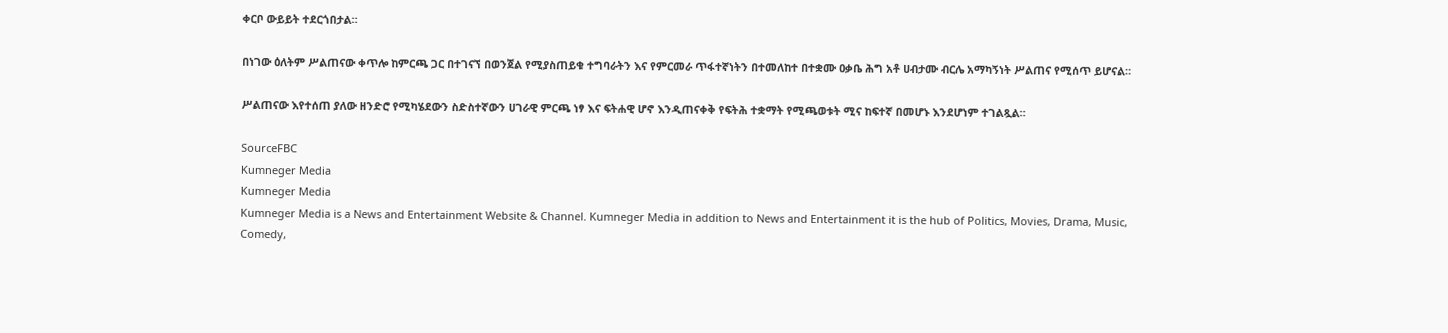ቀርቦ ውይይት ተደርጎበታል።

በነገው ዕለትም ሥልጠናው ቀጥሎ ከምርጫ ጋር በተገናኘ በወንጀል የሚያስጠይቁ ተግባራትን እና የምርመራ ጥፋተኛነትን በተመለከተ በተቋሙ ዐቃቤ ሕግ አቶ ሀብታሙ ብርሌ አማካኝነት ሥልጠና የሚሰጥ ይሆናል።

ሥልጠናው እየተሰጠ ያለው ዘንድሮ የሚካሄደውን ስድስተኛውን ሀገራዊ ምርጫ ነፃ እና ፍትሐዊ ሆኖ እንዲጠናቀቅ የፍትሕ ተቋማት የሚጫወቱት ሚና ከፍተኛ በመሆኑ እንደሆነም ተገልጿል።

SourceFBC
Kumneger Media
Kumneger Media
Kumneger Media is a News and Entertainment Website & Channel. Kumneger Media in addition to News and Entertainment it is the hub of Politics, Movies, Drama, Music, Comedy,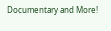Documentary and More!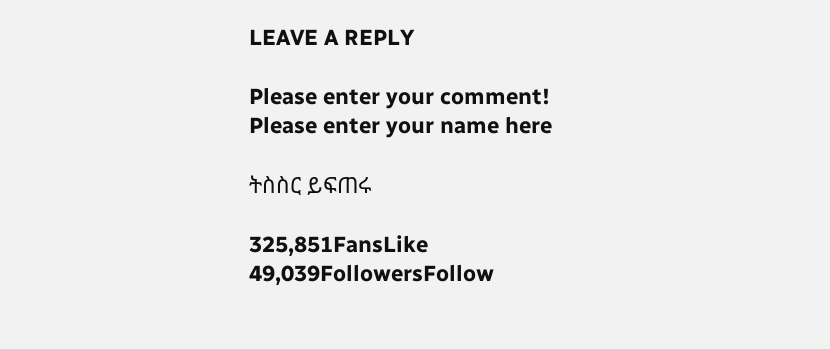LEAVE A REPLY

Please enter your comment!
Please enter your name here

ትስስር ይፍጠሩ

325,851FansLike
49,039FollowersFollow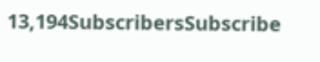13,194SubscribersSubscribe